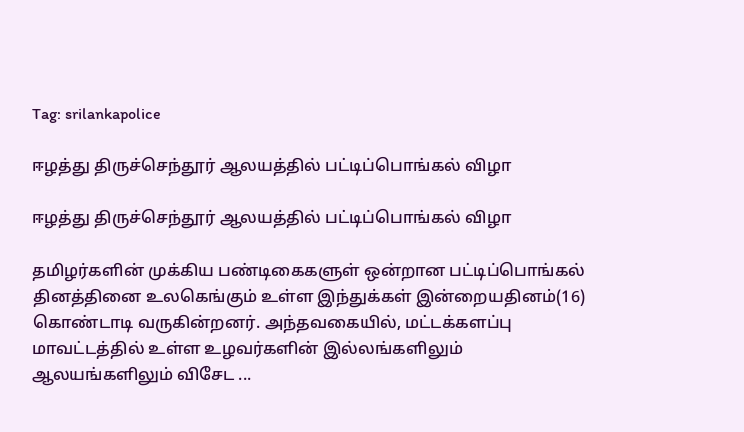Tag: srilankapolice

ஈழத்து திருச்செந்தூர் ஆலயத்தில் பட்டிப்பொங்கல் விழா

ஈழத்து திருச்செந்தூர் ஆலயத்தில் பட்டிப்பொங்கல் விழா

தமிழர்களின் முக்கிய பண்டிகைகளுள் ஒன்றான பட்டிப்பொங்கல் தினத்தினை உலகெங்கும் உள்ள இந்துக்கள் இன்றையதினம்(16) கொண்டாடி வருகின்றனர். அந்தவகையில், மட்டக்களப்பு மாவட்டத்தில் உள்ள உழவர்களின் இல்லங்களிலும் ஆலயங்களிலும் விசேட ...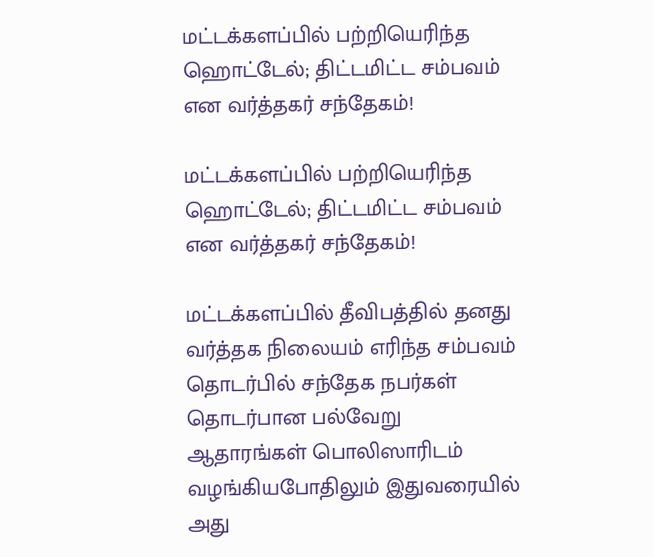மட்டக்களப்பில் பற்றியெரிந்த ஹொட்டேல்; திட்டமிட்ட சம்பவம் என வர்த்தகர் சந்தேகம்!

மட்டக்களப்பில் பற்றியெரிந்த ஹொட்டேல்; திட்டமிட்ட சம்பவம் என வர்த்தகர் சந்தேகம்!

மட்டக்களப்பில் தீவிபத்தில் தனது வர்த்தக நிலையம் எரிந்த சம்பவம் தொடர்பில் சந்தேக நபர்கள் தொடர்பான பல்வேறு ஆதாரங்கள் பொலிஸாரிடம் வழங்கியபோதிலும் இதுவரையில் அது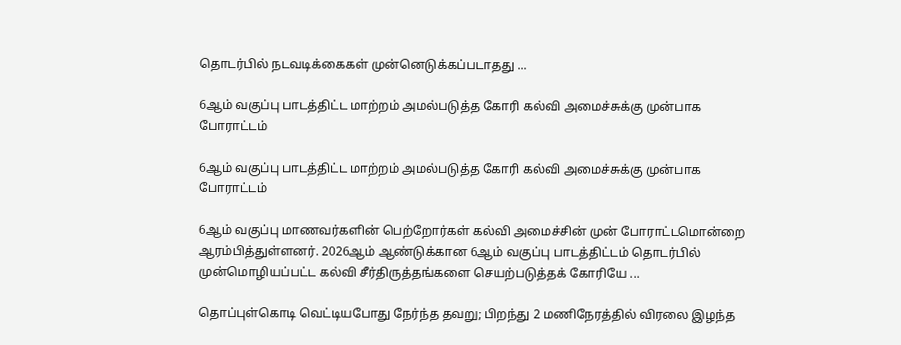தொடர்பில் நடவடிக்கைகள் முன்னெடுக்கப்படாதது ...

6ஆம் வகுப்பு பாடத்திட்ட மாற்றம் அமல்படுத்த கோரி கல்வி அமைச்சுக்கு முன்பாக போராட்டம்

6ஆம் வகுப்பு பாடத்திட்ட மாற்றம் அமல்படுத்த கோரி கல்வி அமைச்சுக்கு முன்பாக போராட்டம்

6ஆம் வகுப்பு மாணவர்களின் பெற்றோர்கள் கல்வி அமைச்சின் முன் போராட்டமொன்றை ஆரம்பித்துள்ளனர். 2026ஆம் ஆண்டுக்கான 6ஆம் வகுப்பு பாடத்திட்டம் தொடர்பில் முன்மொழியப்பட்ட கல்வி சீர்திருத்தங்களை செயற்படுத்தக் கோரியே ...

தொப்புள்கொடி வெட்டியபோது நேர்ந்த தவறு; பிறந்து 2 மணிநேரத்தில் விரலை இழந்த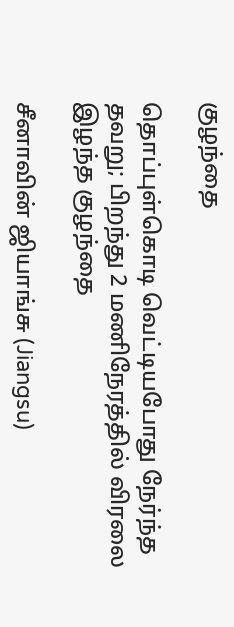குழந்தை

தொப்புள்கொடி வெட்டியபோது நேர்ந்த தவறு; பிறந்து 2 மணிநேரத்தில் விரலை இழந்த குழந்தை

சீனாவின் ஜியாங்சு (Jiangsu)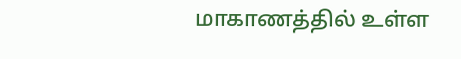மாகாணத்தில் உள்ள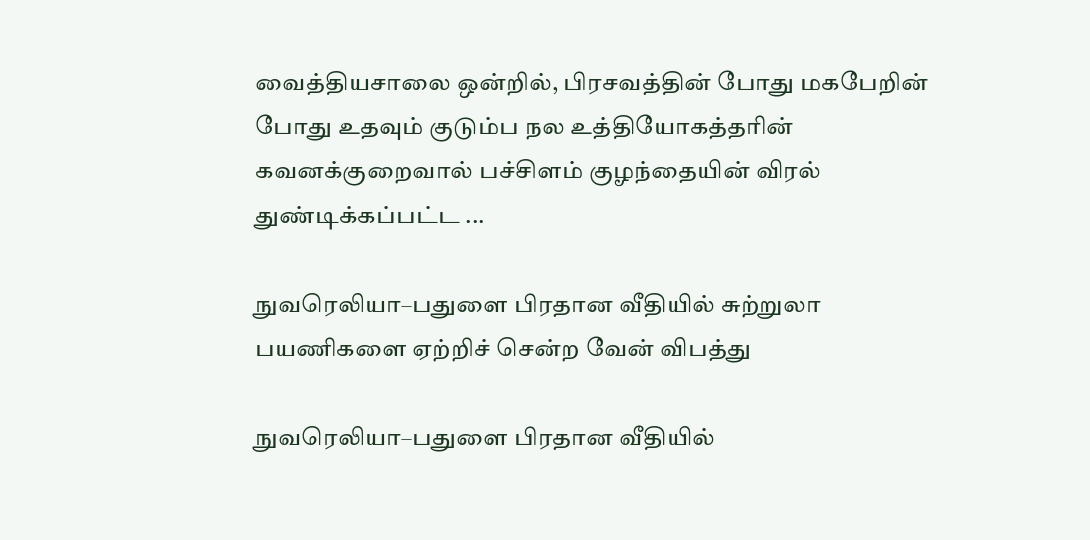வைத்தியசாலை ஒன்றில், பிரசவத்தின் போது மகபேறின் போது உதவும் குடும்ப நல உத்தியோகத்தரின் கவனக்குறைவால் பச்சிளம் குழந்தையின் விரல் துண்டிக்கப்பட்ட ...

நுவரெலியா–பதுளை பிரதான வீதியில் சுற்றுலா பயணிகளை ஏற்றிச் சென்ற வேன் விபத்து

நுவரெலியா–பதுளை பிரதான வீதியில்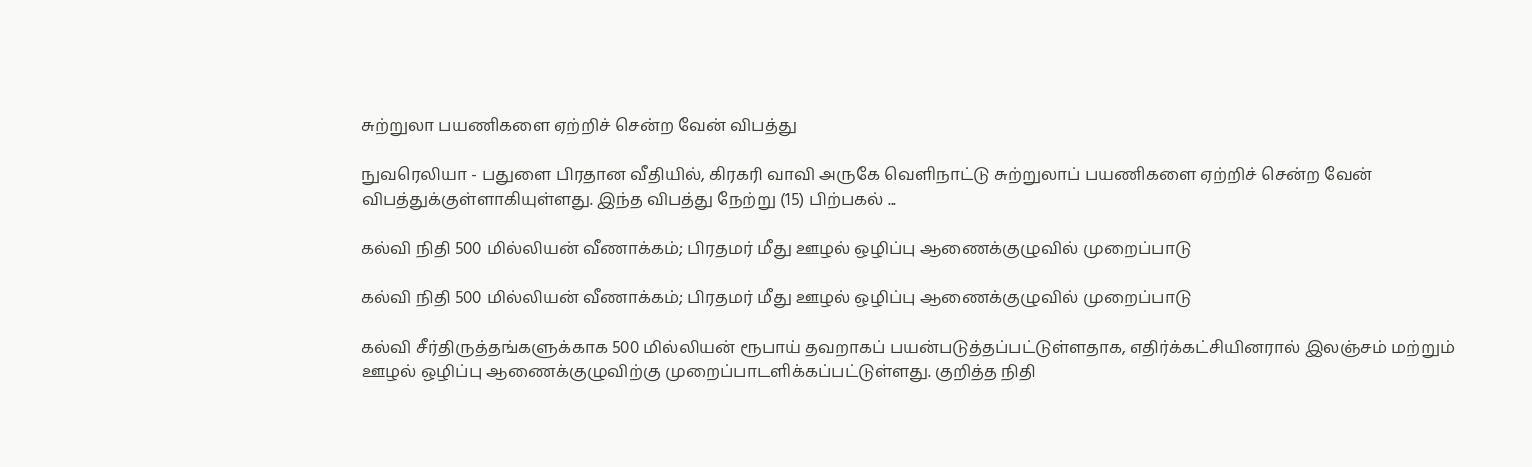சுற்றுலா பயணிகளை ஏற்றிச் சென்ற வேன் விபத்து

நுவரெலியா - பதுளை பிரதான வீதியில், கிரகரி வாவி அருகே வெளிநாட்டு சுற்றுலாப் பயணிகளை ஏற்றிச் சென்ற வேன் விபத்துக்குள்ளாகியுள்ளது. இந்த விபத்து நேற்று (15) பிற்பகல் ...

கல்வி நிதி 500 மில்லியன் வீணாக்கம்; பிரதமர் மீது ஊழல் ஒழிப்பு ஆணைக்குழுவில் முறைப்பாடு

கல்வி நிதி 500 மில்லியன் வீணாக்கம்; பிரதமர் மீது ஊழல் ஒழிப்பு ஆணைக்குழுவில் முறைப்பாடு

கல்வி சீர்திருத்தங்களுக்காக 500 மில்லியன் ரூபாய் தவறாகப் பயன்படுத்தப்பட்டுள்ளதாக, எதிர்க்கட்சியினரால் இலஞ்சம் மற்றும் ஊழல் ஒழிப்பு ஆணைக்குழுவிற்கு முறைப்பாடளிக்கப்பட்டுள்ளது. குறித்த நிதி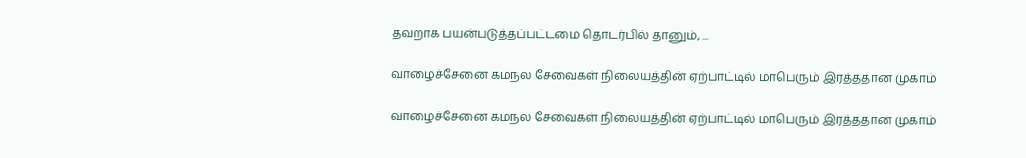தவறாக பயன்படுத்தப்பட்டமை தொடர்பில் தானும், ...

வாழைச்சேனை கமநல சேவைகள் நிலையத்தின் ஏற்பாட்டில் மாபெரும் இரத்ததான முகாம்

வாழைச்சேனை கமநல சேவைகள் நிலையத்தின் ஏற்பாட்டில் மாபெரும் இரத்ததான முகாம்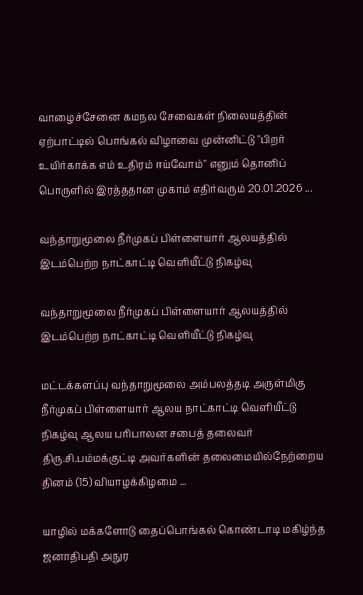வாழைச்சேனை கமநல சேவைகள் நிலையத்தின் ஏற்பாட்டில் பொங்கல் விழாவை முன்னிட்டு "பிறர் உயிர்காக்க எம் உதிரம் ஈய்வோம்" எனும் தொனிப் பொருளில் இரத்ததான முகாம் எதிர்வரும் 20.01.2026 ...

வந்தாறுமூலை நீர்முகப் பிள்ளையார் ஆலயத்தில் இடம்பெற்ற நாட்காட்டி வெளியீட்டு நிகழ்வு

வந்தாறுமூலை நீர்முகப் பிள்ளையார் ஆலயத்தில் இடம்பெற்ற நாட்காட்டி வெளியீட்டு நிகழ்வு

மட்டக்களப்பு வந்தாறுமூலை அம்பலத்தடி அருள்மிகு நீர்முகப் பிள்ளையார் ஆலய நாட்காட்டி வெளியீட்டு நிகழ்வு ஆலய பரிபாலன சபைத் தலைவர் திரு.சி.பம்மக்குட்டி அவர்களின் தலைமையில்நேற்றைய தினம் (15) வியாழக்கிழமை ...

யாழில் மக்களோடு தைப்பொங்கல் கொண்டாடி மகிழ்ந்த ஜனாதிபதி அநுர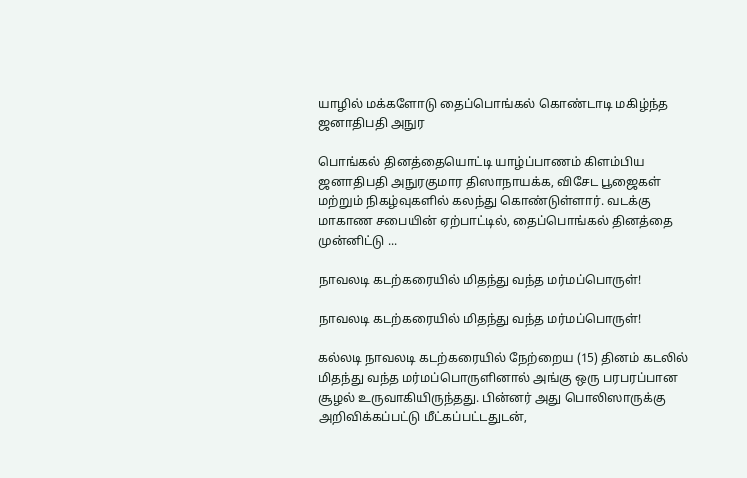யாழில் மக்களோடு தைப்பொங்கல் கொண்டாடி மகிழ்ந்த ஜனாதிபதி அநுர

பொங்கல் தினத்தையொட்டி யாழ்ப்பாணம் கிளம்பிய ஜனாதிபதி அநுரகுமார திஸாநாயக்க, விசேட பூஜைகள் மற்றும் நிகழ்வுகளில் கலந்து கொண்டுள்ளார். வடக்கு மாகாண சபையின் ஏற்பாட்டில், தைப்பொங்கல் தினத்தை முன்னிட்டு ...

நாவலடி கடற்கரையில் மிதந்து வந்த மர்மப்பொருள்!

நாவலடி கடற்கரையில் மிதந்து வந்த மர்மப்பொருள்!

கல்லடி நாவலடி கடற்கரையில் நேற்றைய (15) தினம் கடலில் மிதந்து வந்த மர்மப்பொருளினால் அங்கு ஒரு பரபரப்பான சூழல் உருவாகியிருந்தது. பின்னர் அது பொலிஸாருக்கு அறிவிக்கப்பட்டு மீட்கப்பட்டதுடன்,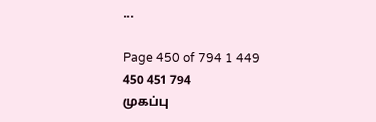...

Page 450 of 794 1 449 450 451 794
முகப்பு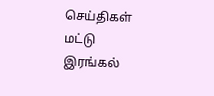செய்திகள்
மட்டு
இரங்கல்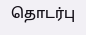தொடர்பு